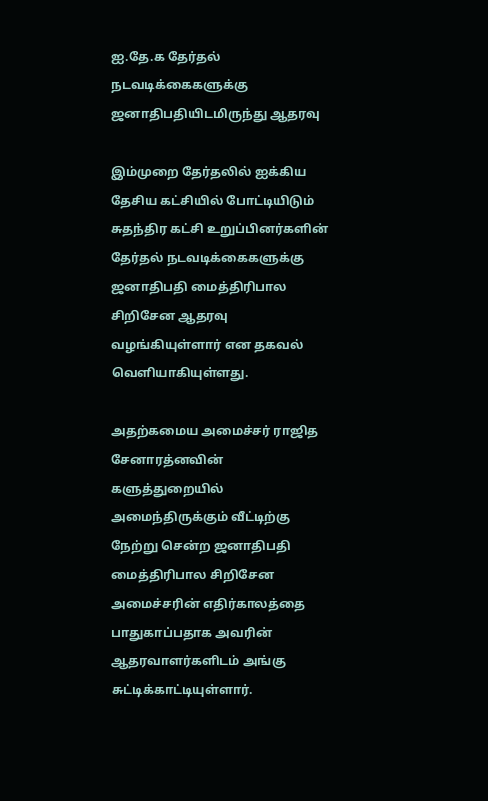ஐ.தே.க தேர்தல் நடவடிக்கைகளுக்கு ஜனாதிபதியிடமிருந்து ஆதரவு

இம்முறை தேர்தலில் ஐக்கிய தேசிய கட்சியில் போட்டியிடும் சுதந்திர கட்சி உறுப்பினர்களின் தேர்தல் நடவடிக்கைகளுக்கு ஜனாதிபதி மைத்திரிபால சிறிசேன ஆதரவு வழங்கியுள்ளார் என தகவல் வெளியாகியுள்ளது.

அதற்கமைய அமைச்சர் ராஜித சேனாரத்னவின் களுத்துறையில் அமைந்திருக்கும் வீட்டிற்கு நேற்று சென்ற ஜனாதிபதி மைத்திரிபால சிறிசேன அமைச்சரின் எதிர்காலத்தை பாதுகாப்பதாக அவரின் ஆதரவாளர்களிடம் அங்கு சுட்டிக்காட்டியுள்ளார்.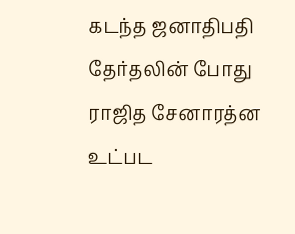கடந்த ஜனாதிபதி தேர்தலின் போது ராஜித சேனாரத்ன உட்பட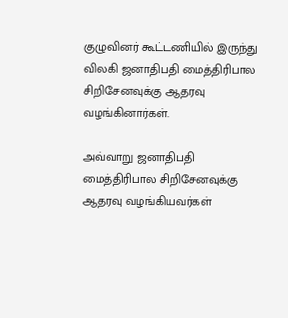குழுவினர் கூட்டணியில் இருந்து விலகி ஜனாதிபதி மைத்திரிபால சிறிசேனவுக்கு ஆதரவு வழங்கினார்கள்.

அவ்வாறு ஜனாதிபதி மைத்திரிபால சிறிசேனவுக்கு ஆதரவு வழங்கியவர்கள்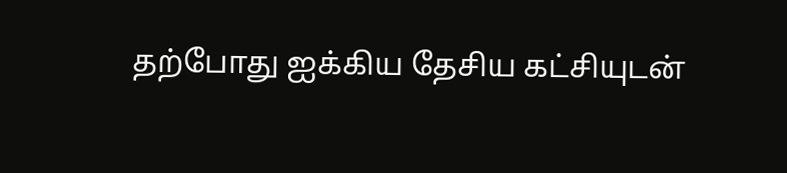தற்போது ஐக்கிய தேசிய கட்சியுடன்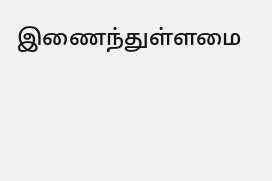இணைந்துள்ளமை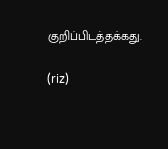குறிப்பிடத்தக்கது.

(riz)